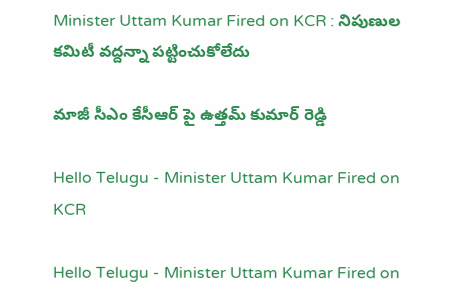Minister Uttam Kumar Fired on KCR : నిపుణుల క‌మిటీ వ‌ద్ద‌న్నా ప‌ట్టించుకోలేదు

మాజీ సీఎం కేసీఆర్ పై ఉత్త‌మ్ కుమార్ రెడ్డి

Hello Telugu - Minister Uttam Kumar Fired on KCR

Hello Telugu - Minister Uttam Kumar Fired on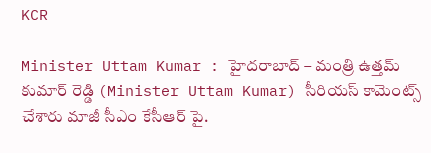KCR

Minister Uttam Kumar : హైద‌రాబాద్ – మంత్రి ఉత్త‌మ్ కుమార్ రెడ్డి (Minister Uttam Kumar) సీరియ‌స్ కామెంట్స్ చేశారు మాజీ సీఎం కేసీఆర్ పై.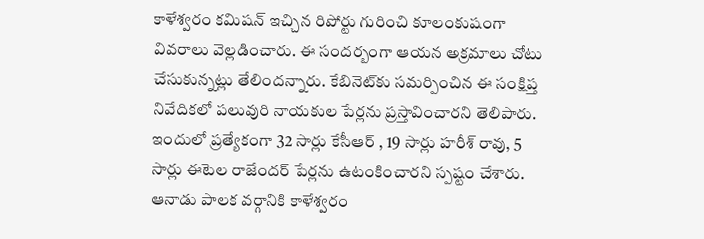కాళేశ్వ‌రం క‌మిష‌న్ ఇచ్చిన రిపోర్టు గురించి కూలంకుషంగా వివ‌రాలు వెల్ల‌డించారు. ఈ సంద‌ర్బంగా ఆయ‌న అక్ర‌మాలు చోటు చేసుకున్న‌ట్లు తేలింద‌న్నారు. కేబినెట్‌కు సమర్పించిన ఈ సంక్షిప్త నివేదికలో పలువురి నాయకుల పేర్ల‌ను ప్ర‌స్తావించార‌ని తెలిపారు. ఇందులో ప్ర‌త్యేకంగా 32 సార్లు కేసీఆర్ , 19 సార్లు హ‌రీశ్ రావు, 5 సార్లు ఈటెల రాజేంద‌ర్ పేర్లను ఉటంకించార‌ని స్ప‌ష్టం చేశారు. ఆనాడు పాల‌క వ‌ర్గానికి కాళేశ్వ‌రం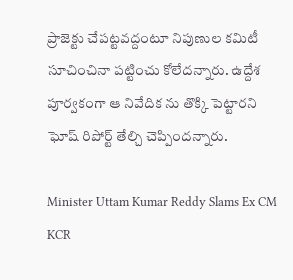ప్రాజెక్టు చేప‌ట్ట‌వ‌ద్దంటూ నిపుణుల క‌మిటీ సూచించినా ప‌ట్టించు కోలేద‌న్నారు. ఉద్దేశ పూర్వకంగా ఆ నివేదిక ను తొక్కి పెట్టారని ఘోష్ రిపోర్ట్ తేల్చి చెప్పింద‌న్నారు.

Minister Uttam Kumar Reddy Slams Ex CM KCR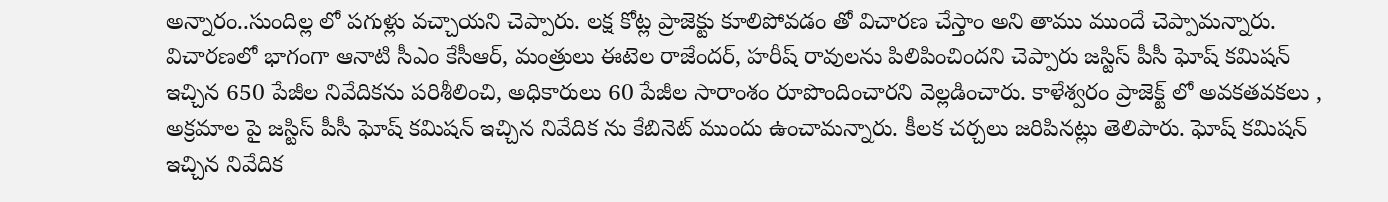అన్నారం..సుందిల్ల లో పగుళ్లు వచ్చాయని చెప్పారు. లక్ష కోట్ల ప్రాజెక్టు కూలిపోవడం తో విచారణ చేస్తాం అని తాము ముందే చెప్పామ‌న్నారు. విచార‌ణ‌లో భాగంగా ఆనాటి సీఎం కేసీఆర్, మంత్రులు ఈటెల రాజేంద‌ర్, హ‌రీష్ రావుల‌ను పిలిపించింద‌ని చెప్పారు జస్టిస్ పీసీ ఘోష్ కమిషన్ ఇచ్చిన 650 పేజీల నివేదికను పరిశీలించి, అధికారులు 60 పేజీల సారాంశం రూపొందించారని వెల్ల‌డించారు. కాళేశ్వరం ప్రాజెక్ట్ లో అవకతవకలు , అక్రమాల పై జస్టిస్ పీసీ ఘోష్ కమిషన్ ఇచ్చిన నివేదిక ను కేబినెట్ ముందు ఉంచామ‌న్నారు. కీల‌క చ‌ర్చ‌లు జ‌రిపిన‌ట్లు తెలిపారు. ఘోష్ కమిషన్ ఇచ్చిన నివేదిక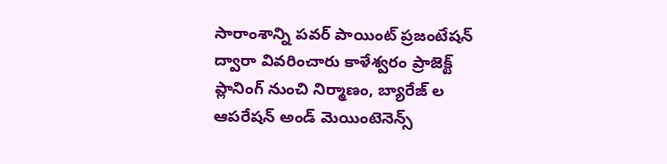సారాంశాన్ని పవర్ పాయింట్ ప్రజంటేషన్ ద్వారా వివరించారు కాళేశ్వరం ప్రాజెక్ట్ ప్లానింగ్ నుంచి నిర్మాణం, బ్యారేజ్ ల ఆపరేషన్ అండ్ మెయింటెనెన్స్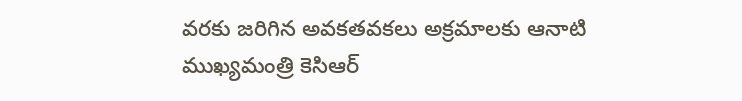వరకు జరిగిన అవకతవకలు అక్రమాలకు ఆనాటి ముఖ్యమంత్రి కెసిఆర్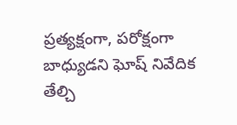ప్రత్యక్షంగా, పరోక్షంగా బాధ్యుడని ఘోష్ నివేదిక తేల్చి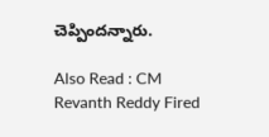చెప్పింద‌న్నారు.

Also Read : CM Revanth Reddy Fired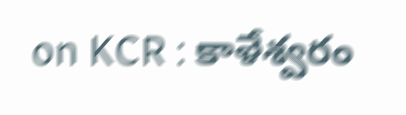on KCR : కాళేశ్వ‌రం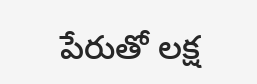పేరుతో ల‌క్ష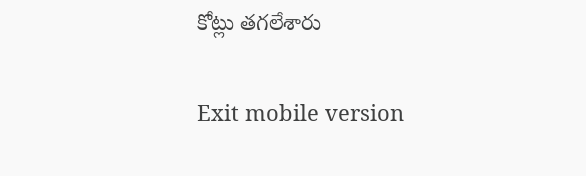కోట్లు త‌గ‌లేశారు

Exit mobile version